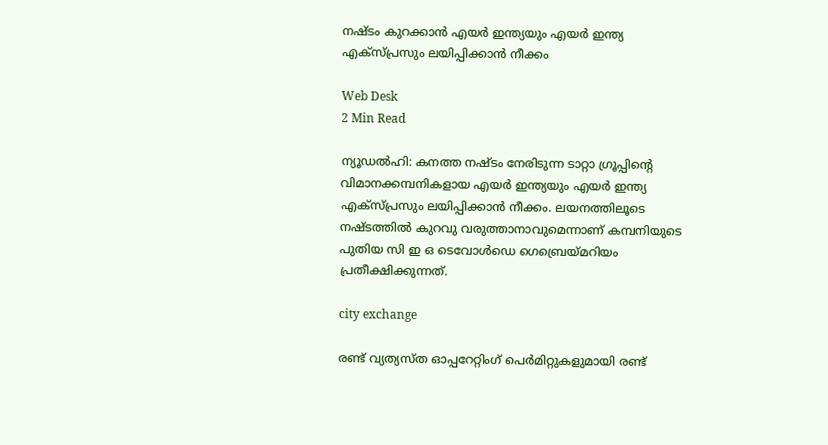നഷ്ടം കുറക്കാന്‍ എയര്‍ ഇന്ത്യയും എയര്‍ ഇന്ത്യ എക്‌സ്പ്രസും ലയിപ്പിക്കാന്‍ നീക്കം

Web Desk
2 Min Read

ന്യൂഡല്‍ഹി: കനത്ത നഷ്ടം നേരിടുന്ന ടാറ്റാ ഗ്രൂപ്പിന്റെ വിമാനക്കമ്പനികളായ എയര്‍ ഇന്ത്യയും എയര്‍ ഇന്ത്യ എക്‌സ്പ്രസും ലയിപ്പിക്കാന്‍ നീക്കം. ലയനത്തിലൂടെ നഷ്ടത്തില്‍ കുറവു വരുത്താനാവുമെന്നാണ് കമ്പനിയുടെ പുതിയ സി ഇ ഒ ടെവോള്‍ഡെ ഗെബ്രെയ്മറിയം പ്രതീക്ഷിക്കുന്നത്.

city exchange

രണ്ട് വ്യത്യസ്ത ഓപ്പറേറ്റിംഗ് പെര്‍മിറ്റുകളുമായി രണ്ട്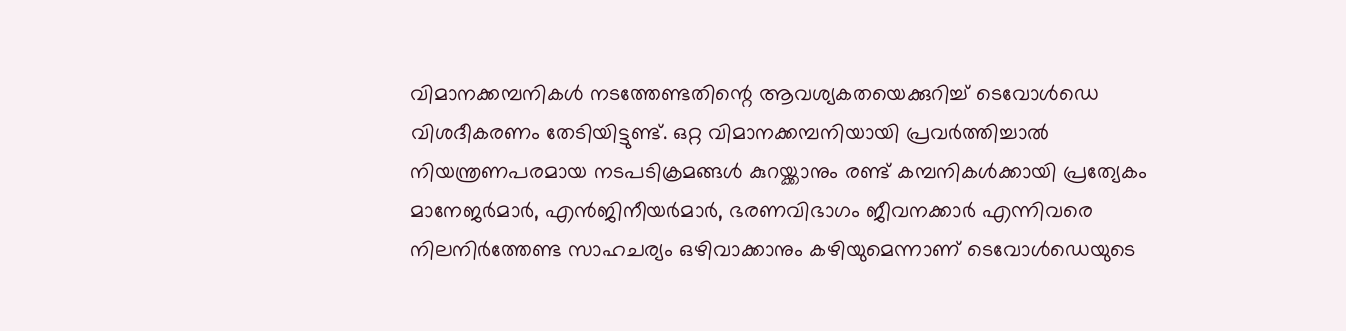വിമാനക്കമ്പനികള്‍ നടത്തേണ്ടതിന്റെ ആവശ്യകതയെക്കുറിച്ച് ടെവോള്‍ഡെ വിശദീകരണം തേടിയിട്ടുണ്ട്. ഒറ്റ വിമാനക്കമ്പനിയായി പ്രവര്‍ത്തിച്ചാല്‍ നിയന്ത്രണപരമായ നടപടിക്രമങ്ങള്‍ കുറയ്ക്കാനും രണ്ട് കമ്പനികള്‍ക്കായി പ്രത്യേകം മാനേജര്‍മാര്‍, എന്‍ജിനീയര്‍മാര്‍, ഭരണവിഭാഗം ജീവനക്കാര്‍ എന്നിവരെ നിലനിര്‍ത്തേണ്ട സാഹചര്യം ഒഴിവാക്കാനും കഴിയുമെന്നാണ് ടെവോള്‍ഡെയുടെ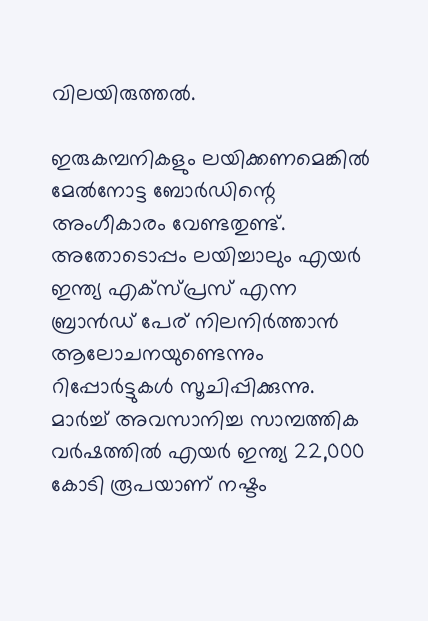വിലയിരുത്തല്‍.

ഇരുകമ്പനികളും ലയിക്കണമെങ്കില്‍ മേല്‍നോട്ട ബോര്‍ഡിന്റെ അംഗീകാരം വേണ്ടതുണ്ട്. അതോടൊപ്പം ലയിച്ചാലും എയര്‍ ഇന്ത്യ എക്‌സ്പ്രസ് എന്ന ബ്രാന്‍ഡ് പേര് നിലനിര്‍ത്താന്‍ ആലോചനയുണ്ടെന്നും റിപ്പോര്‍ട്ടുകള്‍ സൂചിപ്പിക്കുന്നു. മാര്‍ച്ച് അവസാനിച്ച സാമ്പത്തിക വര്‍ഷത്തില്‍ എയര്‍ ഇന്ത്യ 22,000 കോടി രൂപയാണ് നഷ്ടം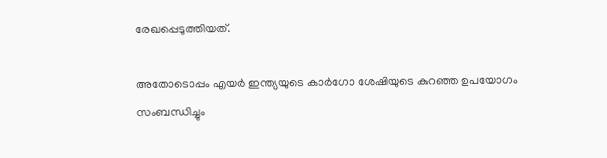രേഖപ്പെടുത്തിയത്.

അതോടൊപ്പം എയര്‍ ഇന്ത്യയുടെ കാര്‍ഗോ ശേഷിയുടെ കുറഞ്ഞ ഉപയോഗം സംബന്ധിച്ചും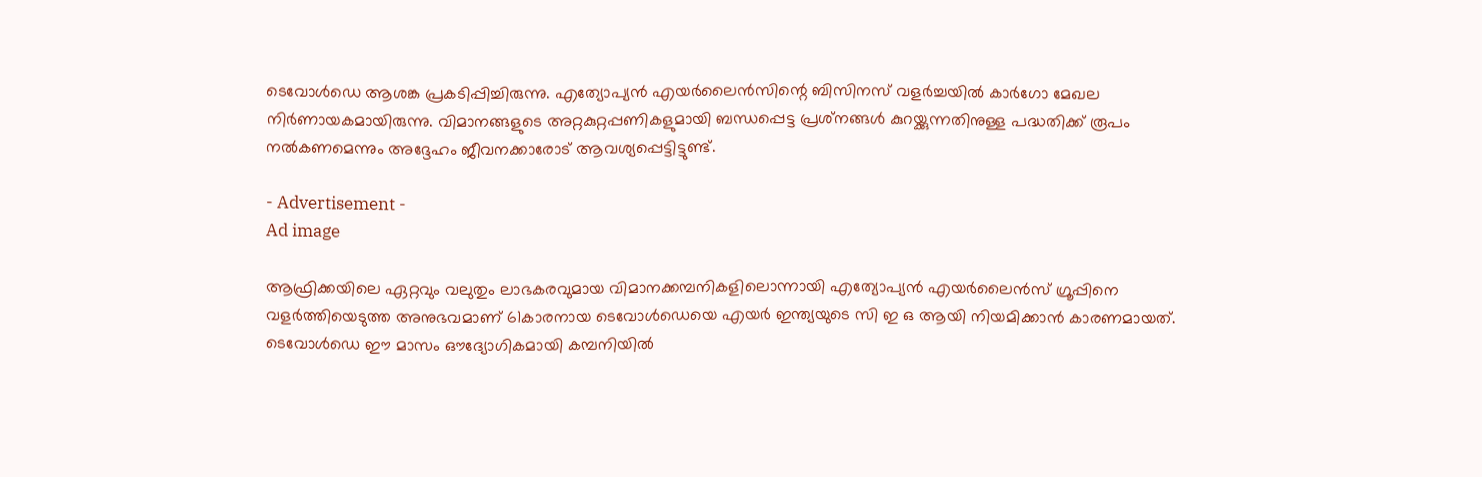ടെവോള്‍ഡെ ആശങ്ക പ്രകടിപ്പിച്ചിരുന്നു. എത്യോപ്യന്‍ എയര്‍ലൈന്‍സിന്റെ ബിസിനസ് വളര്‍ച്ചയില്‍ കാര്‍ഗോ മേഖല നിര്‍ണായകമായിരുന്നു. വിമാനങ്ങളുടെ അറ്റകുറ്റപ്പണികളുമായി ബന്ധപ്പെട്ട പ്രശ്‌നങ്ങള്‍ കുറയ്ക്കുന്നതിനുള്ള പദ്ധതിക്ക് രൂപം നല്‍കണമെന്നും അദ്ദേഹം ജീവനക്കാരോട് ആവശ്യപ്പെട്ടിട്ടുണ്ട്.

- Advertisement -
Ad image

ആഫ്രിക്കയിലെ ഏറ്റവും വലുതും ലാഭകരവുമായ വിമാനക്കമ്പനികളിലൊന്നായി എത്യോപ്യന്‍ എയര്‍ലൈന്‍സ് ഗ്രൂപ്പിനെ വളര്‍ത്തിയെടുത്ത അനുഭവമാണ് 61കാരനായ ടെവോള്‍ഡെയെ എയര്‍ ഇന്ത്യയുടെ സി ഇ ഒ ആയി നിയമിക്കാന്‍ കാരണമായത്. ടെവോള്‍ഡെ ഈ മാസം ഔദ്യോഗികമായി കമ്പനിയില്‍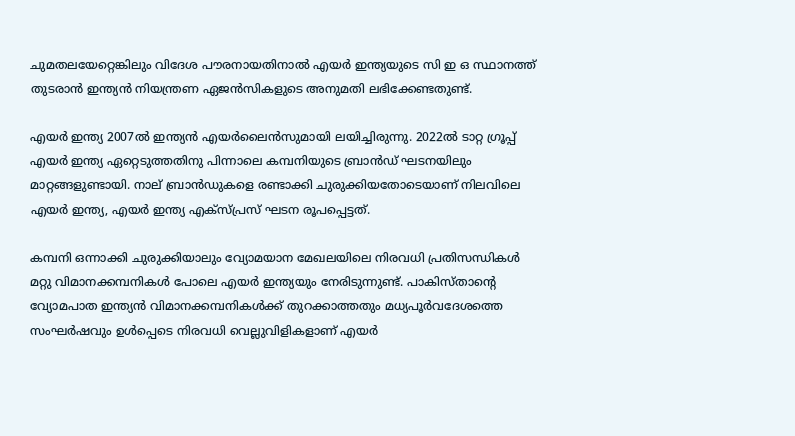ചുമതലയേറ്റെങ്കിലും വിദേശ പൗരനായതിനാല്‍ എയര്‍ ഇന്ത്യയുടെ സി ഇ ഒ സ്ഥാനത്ത് തുടരാന്‍ ഇന്ത്യന്‍ നിയന്ത്രണ ഏജന്‍സികളുടെ അനുമതി ലഭിക്കേണ്ടതുണ്ട്.

എയര്‍ ഇന്ത്യ 2007ല്‍ ഇന്ത്യന്‍ എയര്‍ലൈന്‍സുമായി ലയിച്ചിരുന്നു. 2022ല്‍ ടാറ്റ ഗ്രൂപ്പ് എയര്‍ ഇന്ത്യ ഏറ്റെടുത്തതിനു പിന്നാലെ കമ്പനിയുടെ ബ്രാന്‍ഡ് ഘടനയിലും മാറ്റങ്ങളുണ്ടായി. നാല് ബ്രാന്‍ഡുകളെ രണ്ടാക്കി ചുരുക്കിയതോടെയാണ് നിലവിലെ എയര്‍ ഇന്ത്യ, എയര്‍ ഇന്ത്യ എക്‌സ്പ്രസ് ഘടന രൂപപ്പെട്ടത്.

കമ്പനി ഒന്നാക്കി ചുരുക്കിയാലും വ്യോമയാന മേഖലയിലെ നിരവധി പ്രതിസന്ധികള്‍ മറ്റു വിമാനക്കമ്പനികള്‍ പോലെ എയര്‍ ഇന്ത്യയും നേരിടുന്നുണ്ട്. പാകിസ്താന്റെ വ്യോമപാത ഇന്ത്യന്‍ വിമാനക്കമ്പനികള്‍ക്ക് തുറക്കാത്തതും മധ്യപൂര്‍വദേശത്തെ സംഘര്‍ഷവും ഉള്‍പ്പെടെ നിരവധി വെല്ലുവിളികളാണ് എയര്‍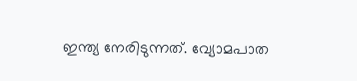ഇന്ത്യ നേരിടുന്നത്. വ്യോമപാത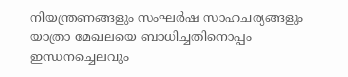നിയന്ത്രണങ്ങളും സംഘര്‍ഷ സാഹചര്യങ്ങളും യാത്രാ മേഖലയെ ബാധിച്ചതിനൊപ്പം ഇന്ധനച്ചെലവും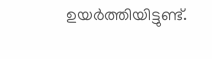ഉയര്‍ത്തിയിട്ടുണ്ട്.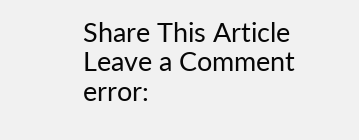Share This Article
Leave a Comment
error: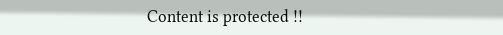Content is protected !!